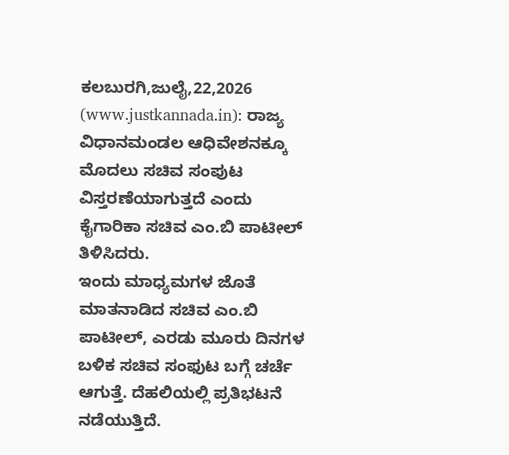ಕಲಬುರಗಿ,ಜುಲೈ,22,2026 (www.justkannada.in): ರಾಜ್ಯ ವಿಧಾನಮಂಡಲ ಆಧಿವೇಶನಕ್ಕೂ ಮೊದಲು ಸಚಿವ ಸಂಪುಟ ವಿಸ್ತರಣೆಯಾಗುತ್ತದೆ ಎಂದು ಕೈಗಾರಿಕಾ ಸಚಿವ ಎಂ.ಬಿ ಪಾಟೀಲ್ ತಿಳಿಸಿದರು.
ಇಂದು ಮಾಧ್ಯಮಗಳ ಜೊತೆ ಮಾತನಾಡಿದ ಸಚಿವ ಎಂ.ಬಿ ಪಾಟೀಲ್, ಎರಡು ಮೂರು ದಿನಗಳ ಬಳಿಕ ಸಚಿವ ಸಂಫುಟ ಬಗ್ಗೆ ಚರ್ಚೆ ಆಗುತ್ತೆ. ದೆಹಲಿಯಲ್ಲಿ ಪ್ರತಿಭಟನೆ ನಡೆಯುತ್ತಿದೆ.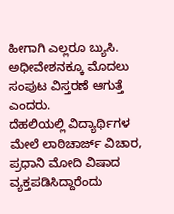ಹೀಗಾಗಿ ಎಲ್ಲರೂ ಬ್ಯುಸಿ. ಅಧೀವೇಶನಕ್ಕೂ ಮೊದಲು ಸಂಪುಟ ವಿಸ್ತರಣೆ ಆಗುತ್ತೆ ಎಂದರು.
ದೆಹಲಿಯಲ್ಲಿ ವಿದ್ಯಾರ್ಥಿಗಳ ಮೇಲೆ ಲಾಠಿಚಾರ್ಜ್ ವಿಚಾರ, ಪ್ರಧಾನಿ ಮೋದಿ ವಿಷಾದ ವ್ಯಕ್ತಪಡಿಸಿದ್ದಾರೆಂದು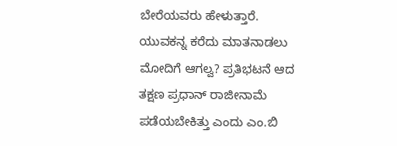ಬೇರೆಯವರು ಹೇಳುತ್ತಾರೆ. ಯುವಕನ್ನ ಕರೆದು ಮಾತನಾಡಲು ಮೋದಿಗೆ ಆಗಲ್ವ? ಪ್ರತಿಭಟನೆ ಆದ ತಕ್ಷಣ ಪ್ರಧಾನ್ ರಾಜೀನಾಮೆ ಪಡೆಯಬೇಕಿತ್ತು ಎಂದು ಎಂ.ಬಿ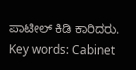ಪಾಟೀಲ್ ಕಿಡಿ ಕಾರಿದರು.
Key words: Cabinet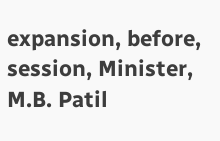expansion, before, session, Minister, M.B. Patil